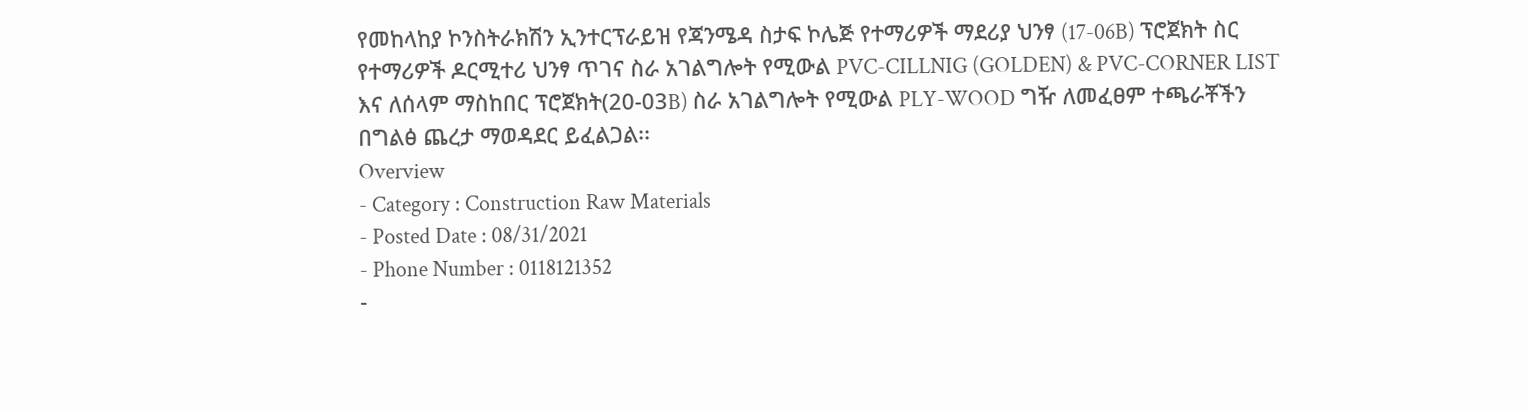የመከላከያ ኮንስትራክሽን ኢንተርፕራይዝ የጃንሜዳ ስታፍ ኮሌጅ የተማሪዎች ማደሪያ ህንፃ (17-06B) ፕሮጀክት ስር የተማሪዎች ዶርሚተሪ ህንፃ ጥገና ስራ አገልግሎት የሚውል PVC-CILLNIG (GOLDEN) & PVC-CORNER LIST እና ለሰላም ማስከበር ፕሮጀክት(20-03B) ስራ አገልግሎት የሚውል PLY-WOOD ግዥ ለመፈፀም ተጫራቾችን በግልፅ ጨረታ ማወዳደር ይፈልጋል፡፡
Overview
- Category : Construction Raw Materials
- Posted Date : 08/31/2021
- Phone Number : 0118121352
-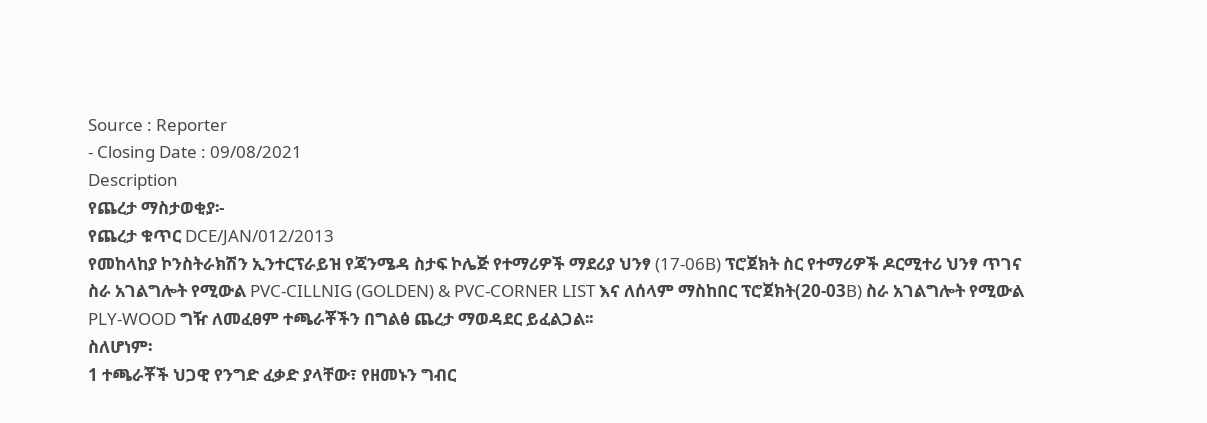Source : Reporter
- Closing Date : 09/08/2021
Description
የጨረታ ማስታወቂያ፡-
የጨረታ ቁጥር DCE/JAN/012/2013
የመከላከያ ኮንስትራክሽን ኢንተርፕራይዝ የጃንሜዳ ስታፍ ኮሌጅ የተማሪዎች ማደሪያ ህንፃ (17-06B) ፕሮጀክት ስር የተማሪዎች ዶርሚተሪ ህንፃ ጥገና ስራ አገልግሎት የሚውል PVC-CILLNIG (GOLDEN) & PVC-CORNER LIST እና ለሰላም ማስከበር ፕሮጀክት(20-03B) ስራ አገልግሎት የሚውል PLY-WOOD ግዥ ለመፈፀም ተጫራቾችን በግልፅ ጨረታ ማወዳደር ይፈልጋል፡፡
ስለሆነም፡
1 ተጫራቾች ህጋዊ የንግድ ፈቃድ ያላቸው፣ የዘመኑን ግብር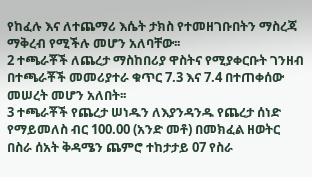የከፈሉ እና ለተጨማሪ እሴት ታክስ የተመዘገቡበትን ማስረጃ ማቅረብ የሚችሉ መሆን አለባቸው፡፡
2 ተጫራቾች ለጨረታ ማስከበሪያ ዋስትና የሚያቀርቡት ገንዘብ በተጫራቾች መመሪያተራ ቁጥር 7.3 እና 7.4 በተጠቀሰው መሠረት መሆን አለበት፡፡
3 ተጫራቾች የጨረታ ሠነዱን ለእያንዳንዱ የጨረታ ሰነድ የማይመለስ ብር 100.00 (አንድ መቶ) በመክፈል ዘወትር በስራ ሰአት ቅዳሜን ጨምሮ ተከታታይ 07 የስራ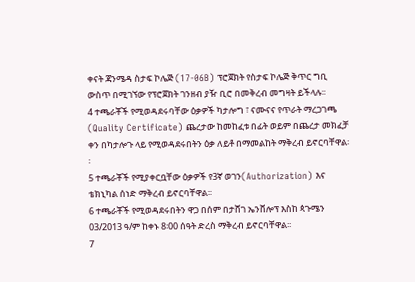ቀናት ጃንሜዳ ስታፍ ኮሌጅ (17-06B) ፕሮጀክት የስታፍ ኮሌጅ ቅጥር ግቢ ውስጥ በሚገኘው የፕሮጀክት ገንዘብ ያዥ ቢሮ በመቅረብ መግዛት ይችላሉ፡፡
4 ተጫራቾች የሚወዳደሩባቸው ዕቃዎች ካታሎግ ፣ ናሙናና የጥራት ማረጋገጫ (Quality Certificate) ጨረታው ከመከፈቱ በፊት ወይም በጨረታ መክፈቻ ቀን በካታሎጉ ላይ የሚወዳደሩበትን ዕቃ ለይቶ በማመልከት ማቅረብ ይኖርባቸዋል፡፡
5 ተጫራቾች የሚያቀርቧቸው ዕቃዎች የ3ኛ ወገን(Authorization) እና ቴክኒካል ሰነድ ማቅረብ ይኖርባቸዋል፡፡
6 ተጫራቾች የሚወዳደሩበትን ዋጋ በሰም በታሸገ ኤንቨሎፕ እስከ ጳጉሜን 03/2013 ዓ/ም ከቀኑ 8፡00 ሰዓት ድረስ ማቅረብ ይኖርባቸዋል፡፡
7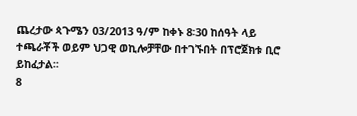ጨረታው ጳጉሜን 03/2013 ዓ/ም ከቀኑ 8፡30 ከሰዓት ላይ ተጫራቾች ወይም ህጋዊ ወኪሎቻቸው በተገኙበት በፕሮጀክቱ ቢሮ ይከፈታል፡፡
8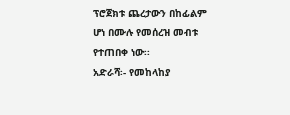ፕሮጀክቱ ጨረታውን በከፊልም ሆነ በሙሉ የመሰረዝ መብቱ የተጠበቀ ነው፡፡
አድራሻ፡- የመከላከያ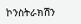ኮንስትራክሽን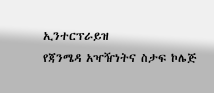ኢንተርፕራይዝ
የጃንሜዳ አዣዥነትና ስታፍ ኮሌጅ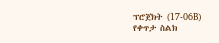ፕሮጀክት (17-06B)
የቀጥታ ስልክ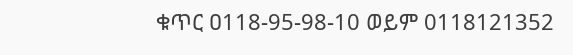ቁጥር ዐ118-95-98-10 ወይም 0118121352